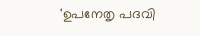'ഉപനേതൃ പദവി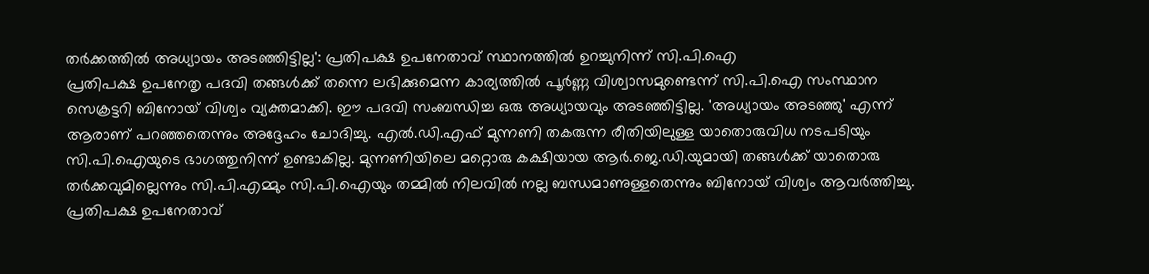തർക്കത്തിൽ അധ്യായം അടഞ്ഞിട്ടില്ല': പ്രതിപക്ഷ ഉപനേതാവ് സ്ഥാനത്തിൽ ഉറച്ചുനിന്ന് സി.പി.ഐ
പ്രതിപക്ഷ ഉപനേതൃ പദവി തങ്ങൾക്ക് തന്നെ ലഭിക്കുമെന്ന കാര്യത്തിൽ പൂർണ്ണ വിശ്വാസമുണ്ടെന്ന് സി.പി.ഐ സംസ്ഥാന സെക്രട്ടറി ബിനോയ് വിശ്വം വ്യക്തമാക്കി. ഈ പദവി സംബന്ധിച്ച ഒരു അധ്യായവും അടഞ്ഞിട്ടില്ല. 'അധ്യായം അടഞ്ഞു' എന്ന് ആരാണ് പറഞ്ഞതെന്നും അദ്ദേഹം ചോദിച്ചു. എൽ.ഡി.എഫ് മുന്നണി തകരുന്ന രീതിയിലുള്ള യാതൊരുവിധ നടപടിയും സി.പി.ഐയുടെ ഭാഗത്തുനിന്ന് ഉണ്ടാകില്ല. മുന്നണിയിലെ മറ്റൊരു കക്ഷിയായ ആർ.ജെ.ഡി.യുമായി തങ്ങൾക്ക് യാതൊരു തർക്കവുമില്ലെന്നും സി.പി.എമ്മും സി.പി.ഐയും തമ്മിൽ നിലവിൽ നല്ല ബന്ധമാണുള്ളതെന്നും ബിനോയ് വിശ്വം ആവർത്തിച്ചു.
പ്രതിപക്ഷ ഉപനേതാവ്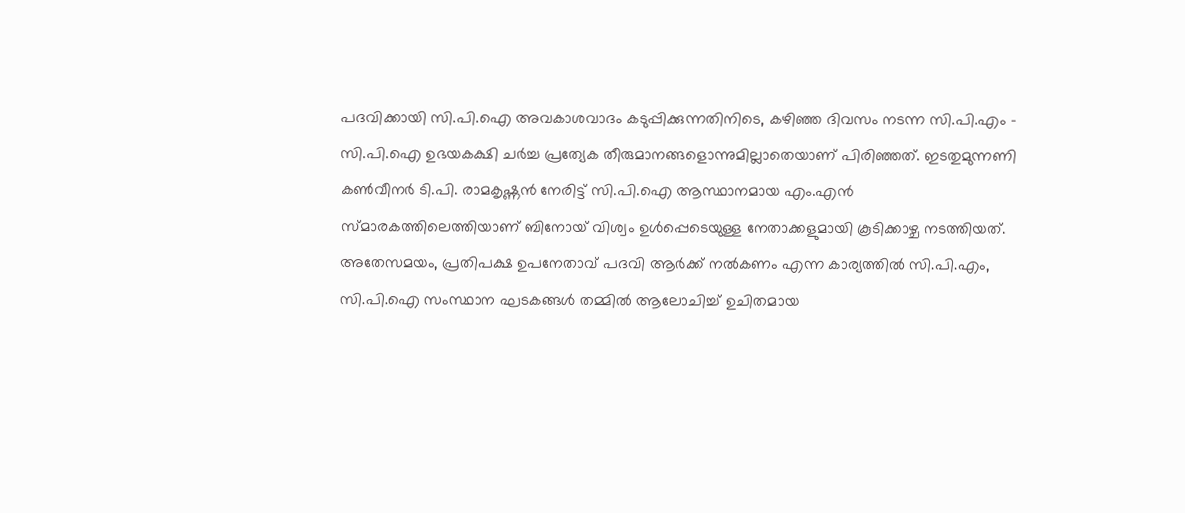പദവിക്കായി സി.പി.ഐ അവകാശവാദം കടുപ്പിക്കുന്നതിനിടെ, കഴിഞ്ഞ ദിവസം നടന്ന സി.പി.എം - സി.പി.ഐ ഉഭയകക്ഷി ചർച്ച പ്രത്യേക തീരുമാനങ്ങളൊന്നുമില്ലാതെയാണ് പിരിഞ്ഞത്. ഇടതുമുന്നണി കൺവീനർ ടി.പി. രാമകൃഷ്ണൻ നേരിട്ട് സി.പി.ഐ ആസ്ഥാനമായ എം.എൻ സ്മാരകത്തിലെത്തിയാണ് ബിനോയ് വിശ്വം ഉൾപ്പെടെയുള്ള നേതാക്കളുമായി കൂടിക്കാഴ്ച നടത്തിയത്.
അതേസമയം, പ്രതിപക്ഷ ഉപനേതാവ് പദവി ആർക്ക് നൽകണം എന്ന കാര്യത്തിൽ സി.പി.എം, സി.പി.ഐ സംസ്ഥാന ഘടകങ്ങൾ തമ്മിൽ ആലോചിച്ച് ഉചിതമായ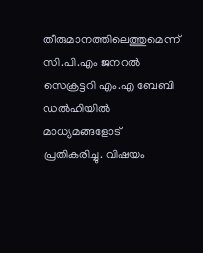തീരുമാനത്തിലെത്തുമെന്ന് സി.പി.എം ജനറൽ സെക്രട്ടറി എം.എ ബേബി ഡൽഹിയിൽ മാധ്യമങ്ങളോട് പ്രതികരിച്ചു. വിഷയം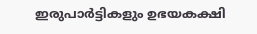ഇരുപാർട്ടികളും ഉഭയകക്ഷി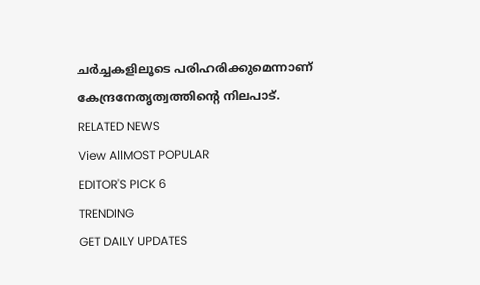ചർച്ചകളിലൂടെ പരിഹരിക്കുമെന്നാണ് കേന്ദ്രനേതൃത്വത്തിന്റെ നിലപാട്.
RELATED NEWS
View AllMOST POPULAR
EDITOR'S PICK 6
TRENDING
GET DAILY UPDATES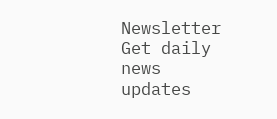Newsletter
Get daily news updates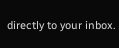directly to your inbox.